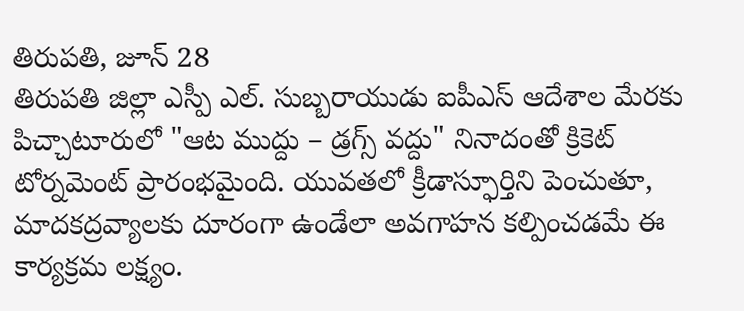తిరుపతి, జూన్ 28
తిరుపతి జిల్లా ఎస్పీ ఎల్. సుబ్బరాయుడు ఐపీఎస్ ఆదేశాల మేరకు పిచ్చాటూరులో "ఆట ముద్దు – డ్రగ్స్ వద్దు" నినాదంతో క్రికెట్ టోర్నమెంట్ ప్రారంభమైంది. యువతలో క్రీడాస్ఫూర్తిని పెంచుతూ, మాదకద్రవ్యాలకు దూరంగా ఉండేలా అవగాహన కల్పించడమే ఈ కార్యక్రమ లక్ష్యం.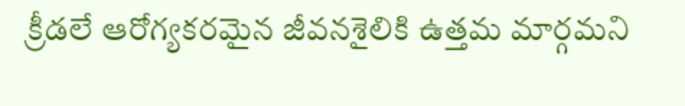క్రీడలే ఆరోగ్యకరమైన జీవనశైలికి ఉత్తమ మార్గమని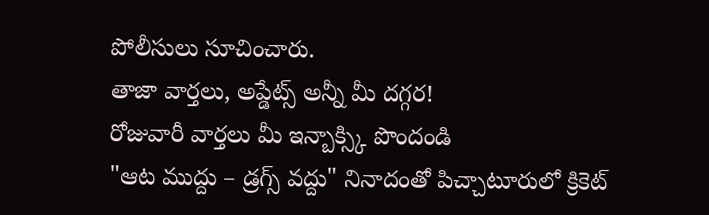పోలీసులు సూచించారు.
తాజా వార్తలు, అప్డేట్స్ అన్నీ మీ దగ్గర!
రోజువారీ వార్తలు మీ ఇన్బాక్స్కి పొందండి
"ఆట ముద్దు – డ్రగ్స్ వద్దు" నినాదంతో పిచ్చాటూరులో క్రికెట్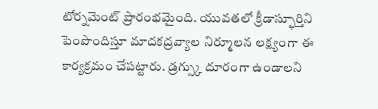టోర్నమెంట్ ప్రారంభమైంది. యువతలో క్రీడాస్ఫూర్తిని పెంపొందిస్తూ మాదకద్రవ్యాల నిర్మూలన లక్ష్యంగా ఈ కార్యక్రమం చేపట్టారు. డ్రగ్స్కు దూరంగా ఉండాలని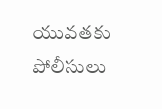యువతకు పోలీసులు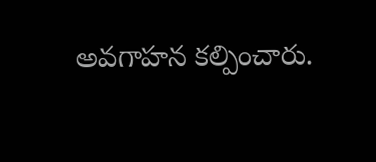అవగాహన కల్పించారు.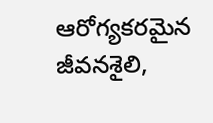ఆరోగ్యకరమైన జీవనశైలి,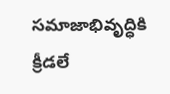సమాజాభివృద్ధికి క్రీడలే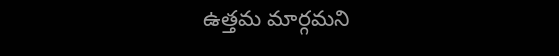ఉత్తమ మార్గమని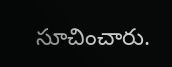సూచించారు.